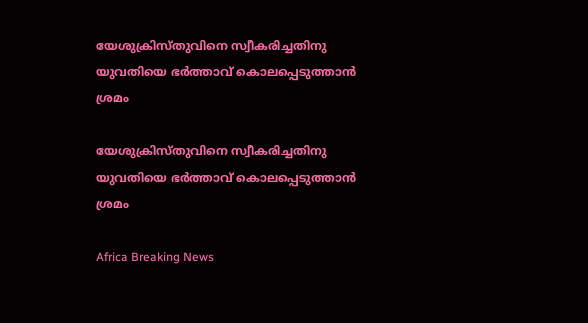യേശുക്രിസ്തുവിനെ സ്വീകരിച്ചതിനു യുവതിയെ ഭര്‍ത്താവ് കൊലപ്പെടുത്താന്‍ ശ്രമം

യേശുക്രിസ്തുവിനെ സ്വീകരിച്ചതിനു യുവതിയെ ഭര്‍ത്താവ് കൊലപ്പെടുത്താന്‍ ശ്രമം

Africa Breaking News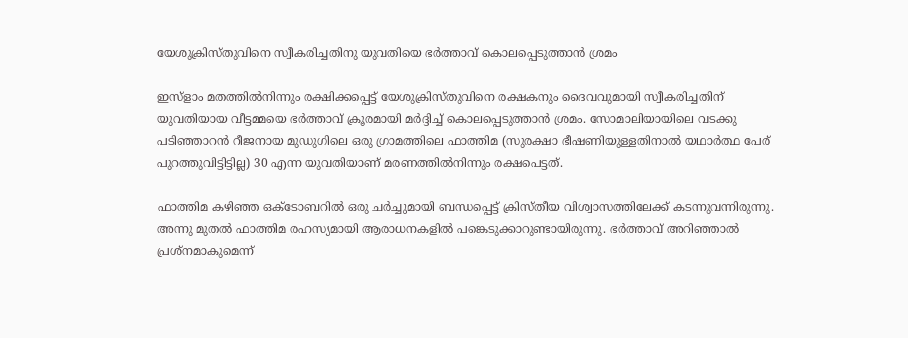യേശുക്രിസ്തുവിനെ സ്വീകരിച്ചതിനു യുവതിയെ ഭര്‍ത്താവ് കൊലപ്പെടുത്താന്‍ ശ്രമം

ഇസ്ളാം മതത്തില്‍നിന്നും രക്ഷിക്കപ്പെട്ട് യേശുക്രിസ്തുവിനെ രക്ഷകനും ദൈവവുമായി സ്വീകരിച്ചതിന് യുവതിയായ വീട്ടമ്മയെ ഭര്‍ത്താവ് ക്രൂരമായി മര്‍ദ്ദിച്ച് കൊലപ്പെടുത്താന്‍ ശ്രമം. സോമാലിയായിലെ വടക്കു പടിഞ്ഞാറന്‍ റീജനായ മുഡുഗിലെ ഒരു ഗ്രാമത്തിലെ ഫാത്തിമ (സുരക്ഷാ ഭീഷണിയുള്ളതിനാല്‍ യഥാര്‍ത്ഥ പേര് പുറത്തുവിട്ടിട്ടില്ല) 30 എന്ന യുവതിയാണ് മരണത്തില്‍നിന്നും രക്ഷപെട്ടത്.

ഫാത്തിമ കഴിഞ്ഞ ഒക്ടോബറില്‍ ഒരു ചര്‍ച്ചുമായി ബന്ധപ്പെട്ട് ക്രിസ്തീയ വിശ്വാസത്തിലേക്ക് കടന്നുവന്നിരുന്നു. അന്നു മുതല്‍ ഫാത്തിമ രഹസ്യമായി ആരാധനകളില്‍ പങ്കെടുക്കാറുണ്ടായിരുന്നു. ഭര്‍ത്താവ് അറിഞ്ഞാല്‍ പ്രശ്നമാകുമെന്ന്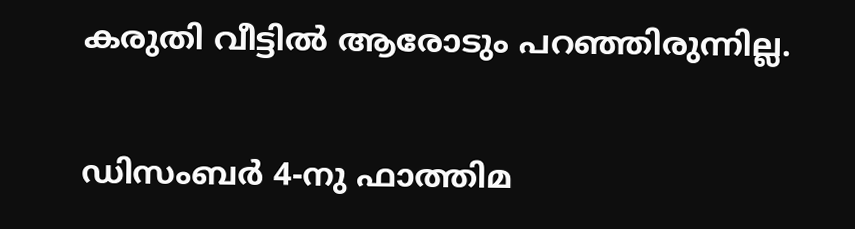കരുതി വീട്ടില്‍ ആരോടും പറഞ്ഞിരുന്നില്ല.

ഡിസംബര്‍ 4-നു ഫാത്തിമ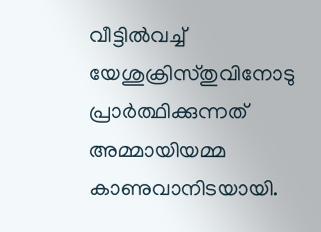വീട്ടില്‍വച്ച് യേശുക്രിസ്തുവിനോടു പ്രാര്‍ത്ഥിക്കുന്നത് അമ്മായിയമ്മ കാണുവാനിടയായി.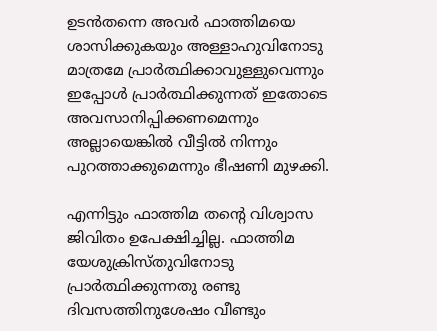ഉടന്‍തന്നെ അവര്‍ ഫാത്തിമയെ ശാസിക്കുകയും അള്ളാഹുവിനോടു മാത്രമേ പ്രാര്‍ത്ഥിക്കാവുള്ളുവെന്നും ഇപ്പോള്‍ പ്രാര്‍ത്ഥിക്കുന്നത് ഇതോടെ അവസാനിപ്പിക്കണമെന്നും അല്ലായെങ്കില്‍ വീട്ടില്‍ നിന്നും പുറത്താക്കുമെന്നും ഭീഷണി മുഴക്കി.

എന്നിട്ടും ഫാത്തിമ തന്റെ വിശ്വാസ ജിവിതം ഉപേക്ഷിച്ചില്ല. ഫാത്തിമ യേശുക്രിസ്തുവിനോടു പ്രാര്‍ത്ഥിക്കുന്നതു രണ്ടു ദിവസത്തിനുശേഷം വീണ്ടും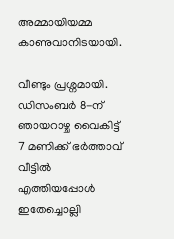അമ്മായിയമ്മ കാണുവാനിടയായി.

വീണ്ടും പ്രശ്നമായി. ഡിസംബര്‍ 8-ന് ഞായറാഴ്ച വൈകിട്ട് 7 മണിക്ക് ഭര്‍ത്താവ് വീട്ടില്‍ എത്തിയപ്പോള്‍ ഇതേച്ചൊല്ലി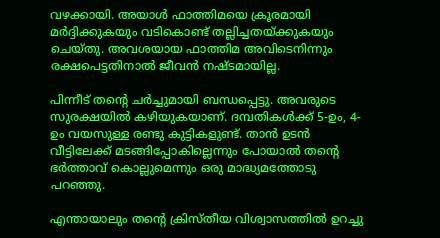വഴക്കായി. അയാള്‍ ഫാത്തിമയെ ക്രൂരമായി മര്‍ദ്ദിക്കുകയും വടികൊണ്ട് തല്ലിച്ചതയ്ക്കുകയും ചെയ്തു. അവശയായ ഫാത്തിമ അവിടെനിന്നും രക്ഷപെട്ടതിനാല്‍ ജീവന്‍ നഷ്ടമായില്ല.

പിന്നീട് തന്റെ ചര്‍ച്ചുമായി ബന്ധപ്പെട്ടു. അവരുടെ സുരക്ഷയില്‍ കഴിയുകയാണ്. ദമ്പതികള്‍ക്ക് 5-ഉം, 4-ഉം വയസുള്ള രണ്ടു കുട്ടികളുണ്ട്. താന്‍ ഉടന്‍ വീട്ടിലേക്ക് മടങ്ങിപ്പോകില്ലെന്നും പോയാല്‍ തന്റെ ഭര്‍ത്താവ് കൊല്ലുമെന്നും ഒരു മാദ്ധ്യമത്തോടു പറഞ്ഞു.

എന്തായാലും തന്റെ ക്രിസ്തീയ വിശ്വാസത്തില്‍ ഉറച്ചു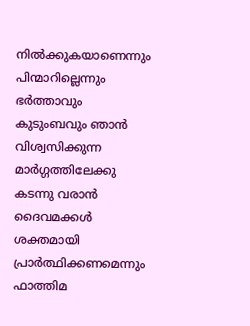നില്‍ക്കുകയാണെന്നും പിന്മാറില്ലെന്നും ഭര്‍ത്താവും കുടുംബവും ഞാന്‍ വിശ്വസിക്കുന്ന മാര്‍ഗ്ഗത്തിലേക്കു കടന്നു വരാന്‍ ദൈവമക്കള്‍ ശക്തമായി പ്രാര്‍ത്ഥിക്കണമെന്നും ഫാത്തിമ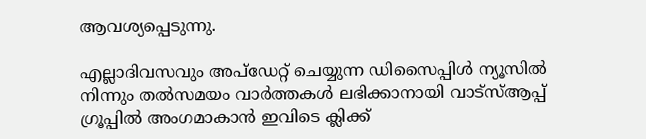ആവശ്യപ്പെടുന്നു.

എല്ലാദിവസവും അപ്ഡേറ്റ് ചെയ്യുന്ന ഡിസൈപ്പിൾ ന്യൂസിൽ നിന്നും തൽസമയം വാർത്തകൾ ലഭിക്കാനായി വാട്സ്ആപ്പ് ഗ്രൂപ്പിൽ അംഗമാകാൻ ഇവിടെ ക്ലിക്ക്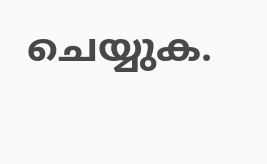ചെയ്യുക.